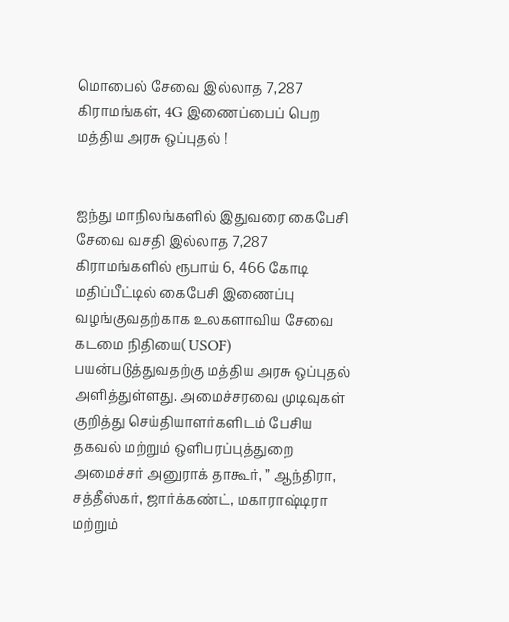மொபைல் சேவை இல்லாத 7,287 கிராமங்கள், 4G இணைப்பைப் பெற மத்திய அரசு ஒப்புதல் !


ஐந்து மாநிலங்களில் இதுவரை கைபேசி சேவை வசதி இல்லாத 7,287 கிராமங்களில் ரூபாய் 6, 466 கோடி மதிப்பீட்டில் கைபேசி இணைப்பு வழங்குவதற்காக உலகளாவிய சேவை கடமை நிதியை( USOF) பயன்படுத்துவதற்கு மத்திய அரசு ஒப்புதல் அளித்துள்ளது. அமைச்சரவை முடிவுகள் குறித்து செய்தியாளர்களிடம் பேசிய தகவல் மற்றும் ஒளிபரப்புத்துறை அமைச்சர் அனுராக் தாகூர், ” ஆந்திரா, சத்தீஸ்கர், ஜார்க்கண்ட், மகாராஷ்டிரா மற்றும்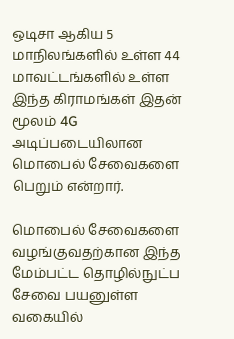ஒடிசா ஆகிய 5 மாநிலங்களில் உள்ள 44 மாவட்டங்களில் உள்ள இந்த கிராமங்கள் இதன் மூலம் 4G அடிப்படையிலான மொபைல் சேவைகளை பெறும் என்றார்.

மொபைல் சேவைகளை வழங்குவதற்கான இந்த மேம்பட்ட தொழில்நுட்ப சேவை பயனுள்ள வகையில்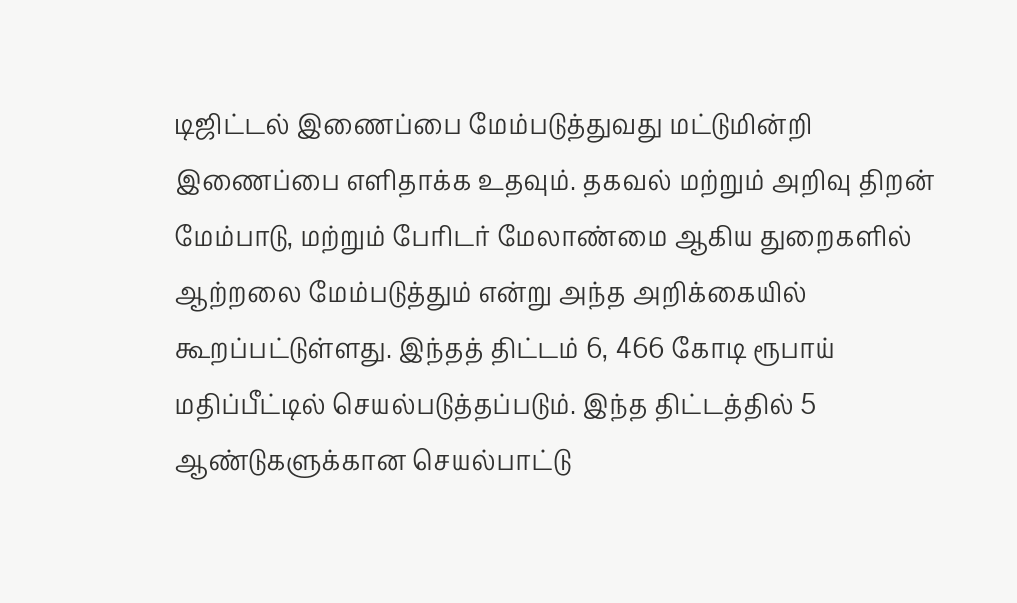டிஜிட்டல் இணைப்பை மேம்படுத்துவது மட்டுமின்றி இணைப்பை எளிதாக்க உதவும். தகவல் மற்றும் அறிவு திறன் மேம்பாடு, மற்றும் பேரிடர் மேலாண்மை ஆகிய துறைகளில் ஆற்றலை மேம்படுத்தும் என்று அந்த அறிக்கையில் கூறப்பட்டுள்ளது. இந்தத் திட்டம் 6, 466 கோடி ரூபாய் மதிப்பீட்டில் செயல்படுத்தப்படும். இந்த திட்டத்தில் 5 ஆண்டுகளுக்கான செயல்பாட்டு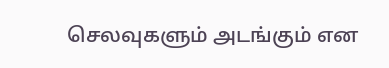செலவுகளும் அடங்கும் என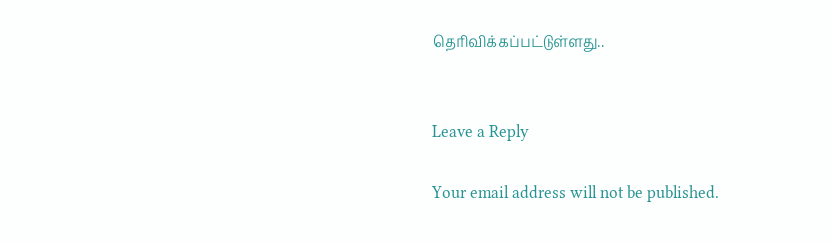தெரிவிக்கப்பட்டுள்ளது..


Leave a Reply

Your email address will not be published.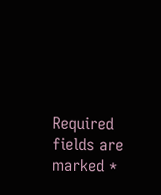Required fields are marked *